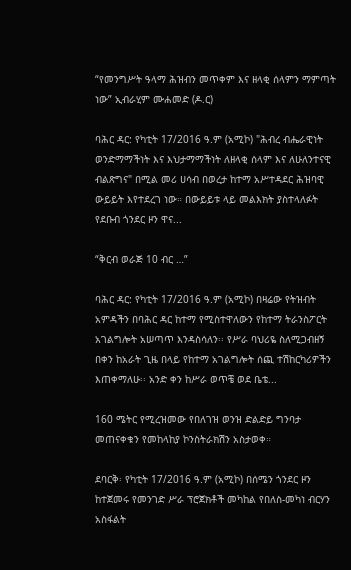“የመንግሥት ዓላማ ሕዝብን መጥቀም እና ዘላቂ ሰላምን ማምጣት ነው” ኢብራሂም ሙሐመድ (ዶ.ር)

ባሕር ዳር: የካቲት 17/2016 ዓ.ም (አሚኮ) "ሕብረ ብሔራዊነት ወንድማማችነት እና እህታማማችነት ለዘላቂ ሰላም እና ለሁለንተናዊ ብልጽግና" በሚል መሪ ሀሳብ በወረታ ከተማ አሥተዳደር ሕዝባዊ ውይይት እየተደረገ ነው። በውይይቱ ላይ መልእክት ያስተላለፉት የደቡብ ጎንደር ዞን ዋና...

“ቅርብ ወራጅ 10 ብር …”

ባሕር ዳር: የካቲት 17/2016 ዓ.ም (አሚኮ) በዛሬው የትዝብት አምዳችን በባሕር ዳር ከተማ የሚስተዋለውን የከተማ ትራንስፖርት አገልግሎት አሠጣጥ እንዳስሳለን፡፡ የሥራ ባህሪዬ ስለሚጋብዘኝ በቀን ከአራት ጊዜ በላይ የከተማ አገልግሎት ሰጪ ተሽከርካሪዎችን እጠቀማለሁ፡፡ አንድ ቀን ከሥራ ወጥቼ ወደ ቤቴ...

160 ሜትር የሚረዝመው የበለገዝ ወንዝ ድልድይ ግንባታ መጠናቀቁን የመከላከያ ኮንስትራክሽን አስታወቀ።

ደባርቅ፡ የካቲት 17/2016 ዓ.ም (አሚኮ) በሰሜን ጎንደር ዞን ከተጀመሩ የመንገድ ሥራ ፕሮጀክቶች መካከል የበለስ-መካነ ብርሃን አስፋልት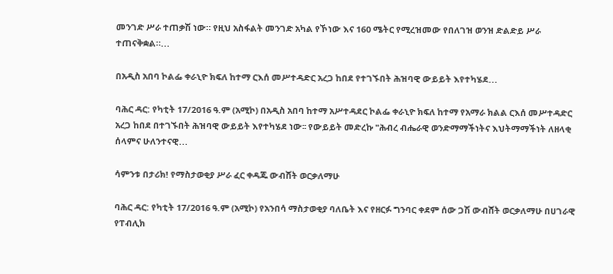መንገድ ሥራ ተጠቃሽ ነው። የዚህ አስፋልት መንገድ አካል የኾነው እና 160 ሜትር የሚረዝመው የበለገዝ ወንዝ ድልድይ ሥራ ተጠናቅቋል።...

በአዲስ አበባ ኮልፌ ቀራኒዮ ክፍለ ከተማ ርእሰ መሥተዳድር አረጋ ከበደ የተገኙበት ሕዝባዊ ውይይት እየተካሄደ...

ባሕር ዳር: የካቲት 17/2016 ዓ.ም (አሚኮ) በአዲስ አበባ ከተማ አሥተዳደር ኮልፌ ቀራኒዮ ክፍለ ከተማ የአማራ ክልል ርእሰ መሥተዳድር አረጋ ከበደ በተገኙበት ሕዝባዊ ውይይት እየተካሄደ ነው፡፡ የውይይት መድረኩ "ሕብረ ብሔራዊ ወንድማማችነትና እህትማማችነት ለዘላቂ ሰላምና ሁለንተናዊ...

ሳምንቱ በታሪክ! የማስታወቂያ ሥራ ፈር ቀዳጁ ውብሸት ወርቃለማሁ

ባሕር ዳር: የካቲት 17/2016 ዓ.ም (አሚኮ) የአንበሳ ማስታወቂያ ባለቤት እና የዘርፉ ግንባር ቀደም ሰው ጋሽ ውብሸት ወርቃለማሁ በሀገራዊ የፐብሊክ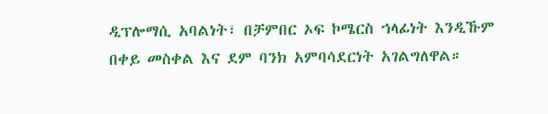ዲፕሎማሲ አባልነት፣ በቻምበር ኦፍ ኮሜርስ ኀላፊነት እንዲኹም በቀይ መስቀል እና ደም ባንክ አምባሳደርነት አገልግለዋል።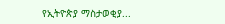የኢትዮጵያ ማስታወቂያ...